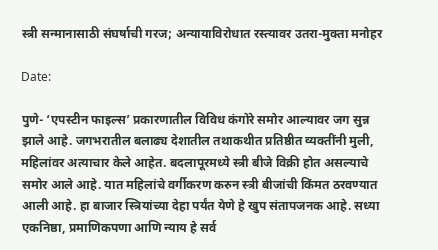स्त्री सन्मानासाठी संघर्षाची गरज; अन्यायाविरोधात रस्त्यावर उतरा-मुक्‍ता मनोहर

Date:

पुणे- ‘एपस्टीन फाइल्स’ प्रकारणातील विविध कंगोरे समोर आल्यावर जग सुन्न झाले आहे. जगभरातील बलाढ्य देशातील तथाकथीत प्रतिष्ठीत व्यक्‍तींनी मुली, महिलांवर अत्याचार केले आहेत. बदलापूरमध्ये स्त्री बीजे विक्री होत असल्याचे समोर आले आहे. यात महिलांचे वर्गीकरण करुन स्त्री बीजांची किंमत ठरवण्यात आली आहे. हा बाजार स्त्रियांच्या देहा पर्यंत येणे हे खुप संतापजनक आहे. सध्या एकनिष्ठा, प्रमाणिकपणा आणि न्याय हे सर्व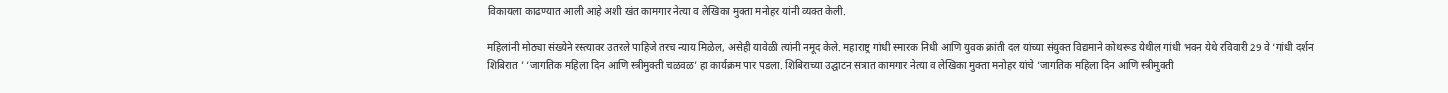विकायला काढण्यात आली आहे अशी खंत कामगार नेत्या व लेखिका मुक्ता मनोहर यांनी व्यक्‍त केली.

महिलांनी मोठ्या संख्येने रस्त्यावर उतरले पाहिजे तरच न्याय मिळेल, असेही यावेळी त्यांनी नमूद केले. महाराष्ट्र गांधी स्मारक निधी आणि युवक क्रांती दल यांच्या संयुक्त विद्यमाने कोथरूड येथील गांधी भवन येथे रविवारी 29 वे ‘गांधी दर्शन शिबिरात ’ ‘जागतिक महिला दिन आणि स्त्रीमुक्ती चळवळ’ हा कार्यक्रम पार पडला. शिबिराच्या उद्घाटन सत्रात कामगार नेत्या व लेखिका मुक्ता मनोहर यांचे ‘जागतिक महिला दिन आणि स्त्रीमुक्ती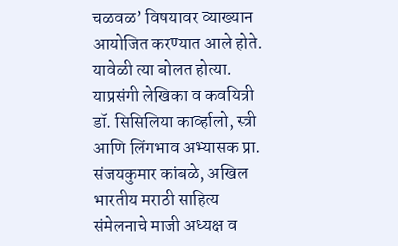चळवळ’ विषयावर व्याख्यान आयोजित करण्यात आले होते. यावेळी त्या बोलत होत्या. याप्रसंगी लेखिका व कवयित्री डॉ. सिसिलिया कार्व्हालो, स्त्री आणि लिंगभाव अभ्यासक प्रा. संजयकुमार कांबळे, अखिल भारतीय मराठी साहित्य संमेलनाचे माजी अध्यक्ष व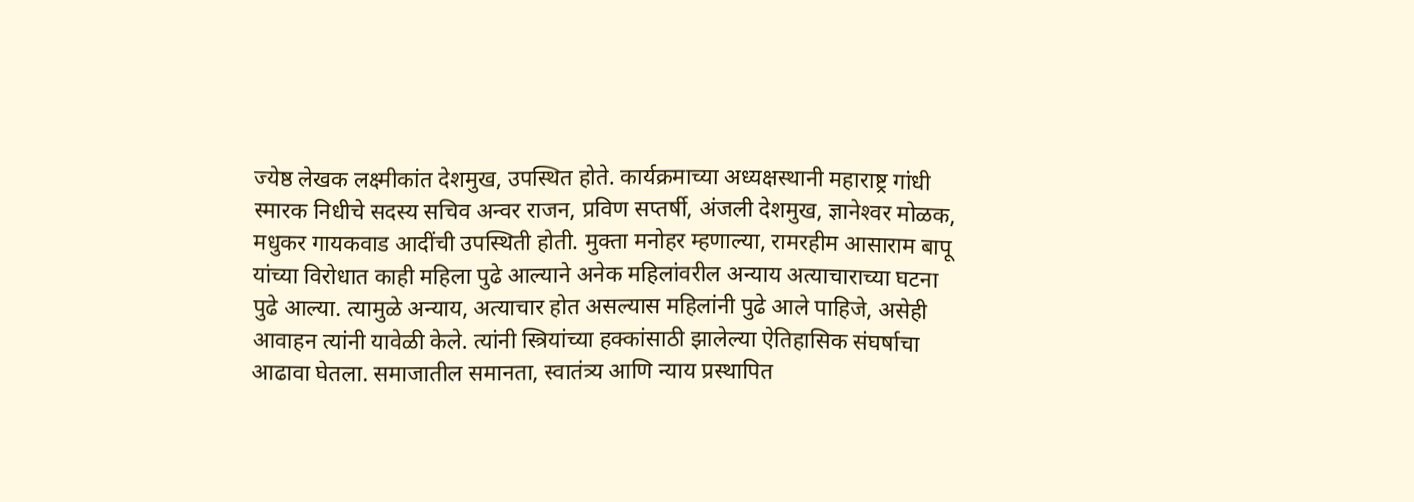ज्येष्ठ लेखक लक्ष्मीकांत देशमुख, उपस्थित होते. कार्यक्रमाच्या अध्यक्षस्थानी महाराष्ट्र गांधी स्मारक निधीचे सदस्य सचिव अन्वर राजन, प्रविण सप्तर्षी, अंजली देशमुख, ज्ञानेश्‍वर मोळक, मधुकर गायकवाड आदींची उपस्थिती होती. मुक्‍ता मनोहर म्हणाल्या, रामरहीम आसाराम बापू यांच्या विरोधात काही महिला पुढे आल्याने अनेक महिलांवरील अन्याय अत्याचाराच्या घटना पुढे आल्या. त्यामुळे अन्याय, अत्याचार होत असल्यास महिलांनी पुढे आले पाहिजे, असेही आवाहन त्यांनी यावेळी केले. त्यांनी स्त्रियांच्या हक्कांसाठी झालेल्या ऐतिहासिक संघर्षाचा आढावा घेतला. समाजातील समानता, स्वातंत्र्य आणि न्याय प्रस्थापित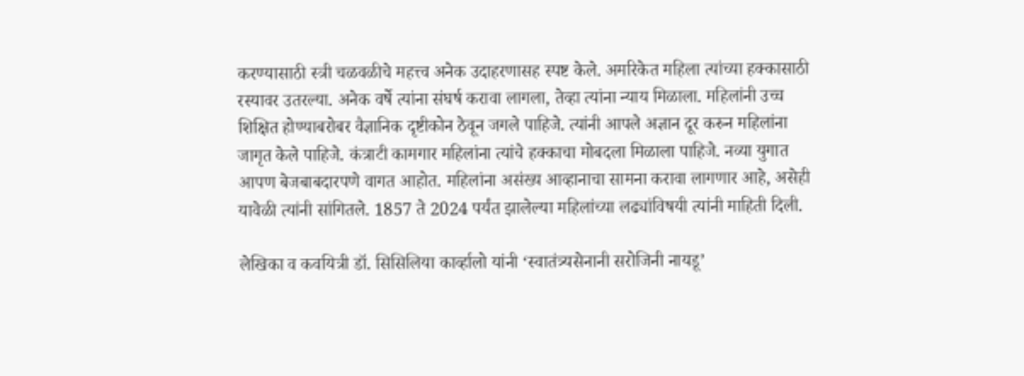करण्यासाठी स्त्री चळवळीचे महत्त्व अनेक उदाहरणासह स्पष्ट केले. अमरिकेत महिला त्यांच्या हक्‍कासाठी रस्यावर उतरल्या. अनेक वर्षे त्यांना संघर्ष करावा लागला, तेव्हा त्यांना न्याय मिळाला. महिलांनी उच्च शिक्षित होण्याबरोबर वैज्ञानिक दृष्टीकोन ठेवून जगले पाहिजे. त्यांनी आपले अज्ञान दूर करुन महिलांना जागृत केले पाहिजे. कंत्राटी कामगार महिलांना त्यांचे हक्‍काचा मोबदला मिळाला पाहिजे. नव्या युगात आपण बेजबाबदारपणे वागत आहोत. महिलांना असंख्य आव्हानाचा सामना करावा लागणार आहे, असेही यावेळी त्यांनी सांगितले. 1857 ते 2024 पर्यंत झालेल्या महिलांच्या लढ्यांविषयी त्यांनी माहिती दिली.

लेखिका व कवयित्री डॉ. सिसिलिया कार्व्हालो यांनी ‘स्वातंत्र्यसेनानी सरोजिनी नायडू’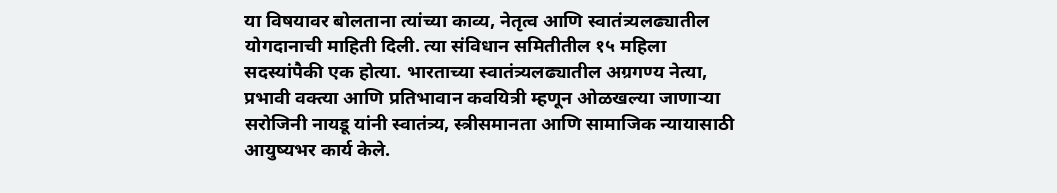या विषयावर बोलताना त्यांच्या काव्य, नेतृत्व आणि स्वातंत्र्यलढ्यातील योगदानाची माहिती दिली. त्या संविधान समितीतील १५ महिला सदस्यांपैकी एक होत्या. भारताच्या स्वातंत्र्यलढ्यातील अग्रगण्य नेत्या, प्रभावी वक्त्या आणि प्रतिभावान कवयित्री म्हणून ओळखल्या जाणार्‍या सरोजिनी नायडू यांनी स्वातंत्र्य, स्त्रीसमानता आणि सामाजिक न्यायासाठी आयुष्यभर कार्य केले.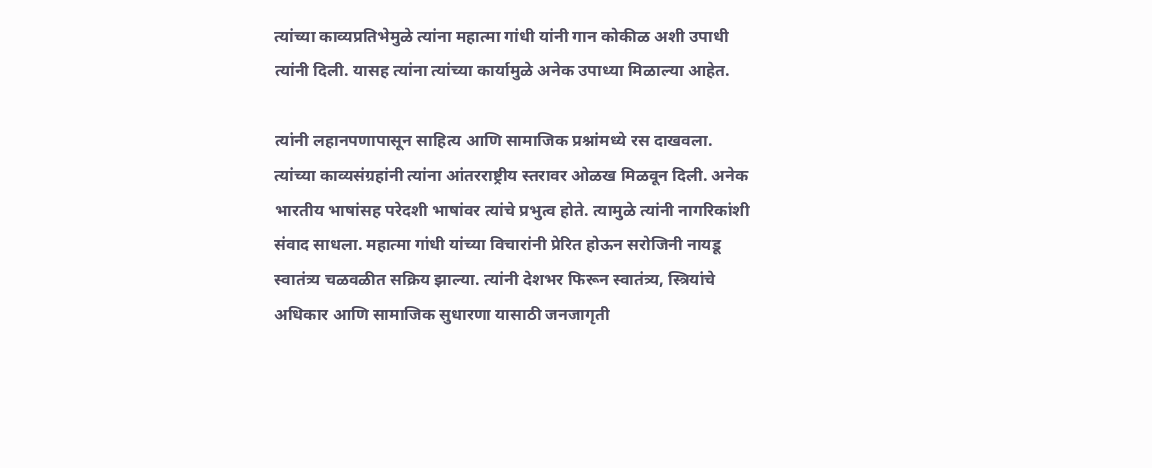त्यांच्या काव्यप्रतिभेमुळे त्यांना महात्मा गांधी यांनी गान कोकीळ अशी उपाधी त्यांनी दिली. यासह त्यांना त्यांच्या कार्यामुळे अनेक उपाध्या मिळाल्या आहेत.

त्यांनी लहानपणापासून साहित्य आणि सामाजिक प्रश्नांमध्ये रस दाखवला. त्यांच्या काव्यसंग्रहांनी त्यांना आंतरराष्ट्रीय स्तरावर ओळख मिळवून दिली. अनेक भारतीय भाषांसह परेदशी भाषांवर त्यांचे प्रभुत्व होते. त्यामुळे त्यांनी नागरिकांशी संवाद साधला. महात्मा गांधी यांच्या विचारांनी प्रेरित होऊन सरोजिनी नायडू स्वातंत्र्य चळवळीत सक्रिय झाल्या. त्यांनी देशभर फिरून स्वातंत्र्य, स्त्रियांचे अधिकार आणि सामाजिक सुधारणा यासाठी जनजागृती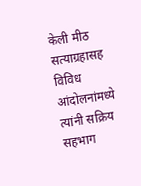केली मीठ सत्याग्रहासह विविध आंदोलनांमध्ये त्यांनी सक्रिय सहभाग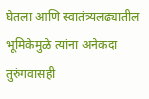घेतला आणि स्वातंत्र्यलढ्यातील भूमिकेमुळे त्यांना अनेकदा तुरुंगवासही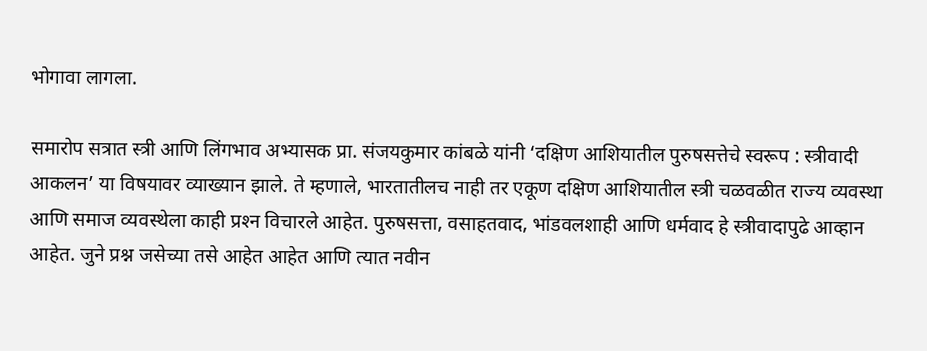भोगावा लागला.

समारोप सत्रात स्त्री आणि लिंगभाव अभ्यासक प्रा. संजयकुमार कांबळे यांनी ‘दक्षिण आशियातील पुरुषसत्तेचे स्वरूप : स्त्रीवादी आकलन’ या विषयावर व्याख्यान झाले. ते म्हणाले, भारतातीलच नाही तर एकूण दक्षिण आशियातील स्त्री चळवळीत राज्य व्यवस्था आणि समाज व्यवस्थेला काही प्रश्‍न विचारले आहेत. पुरुषसत्ता, वसाहतवाद, भांडवलशाही आणि धर्मवाद हे स्त्रीवादापुढे आव्हान आहेत. जुने प्रश्न जसेच्या तसे आहेत आहेत आणि त्यात नवीन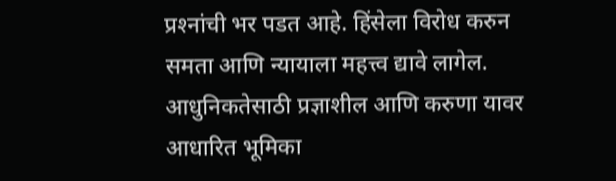प्रश्‍नांची भर पडत आहे. हिंसेला विरोध करुन समता आणि न्यायाला महत्त्व द्यावे लागेल. आधुनिकतेसाठी प्रज्ञाशील आणि करुणा यावर आधारित भूमिका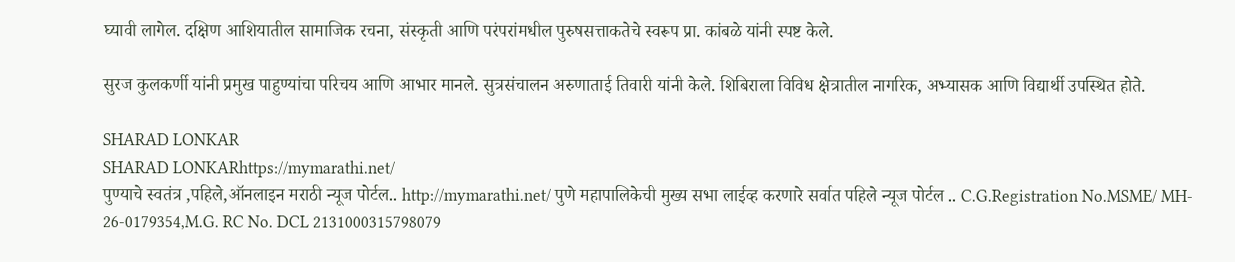घ्यावी लागेल. दक्षिण आशियातील सामाजिक रचना, संस्कृती आणि परंपरांमधील पुरुषसत्ताकतेचे स्वरूप प्रा. कांबळे यांनी स्पष्ट केले.

सुरज कुलकर्णी यांनी प्रमुख पाहुण्यांचा परिचय आणि आभार मानले. सुत्रसंचालन अरुणाताई तिवारी यांनी केले. शिबिराला विविध क्षेत्रातील नागरिक, अभ्यासक आणि विद्यार्थी उपस्थित होते.

SHARAD LONKAR
SHARAD LONKARhttps://mymarathi.net/
पुण्याचे स्वतंत्र ,पहिले,ऑनलाइन मराठी न्यूज पोर्टल.. http://mymarathi.net/ पुणे महापालिकेची मुख्य सभा लाईव्ह करणारे सर्वात पहिले न्यूज पोर्टल .. C.G.Registration No.MSME/ MH- 26-0179354,M.G. RC No. DCL 2131000315798079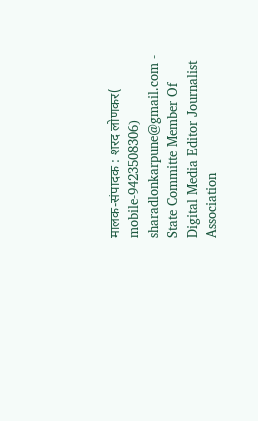मालक-संपादक : शरद लोणकर( mobile-9423508306) sharadlonkarpune@gmail.com - State Committe Member Of Digital Media Editor Journalist Association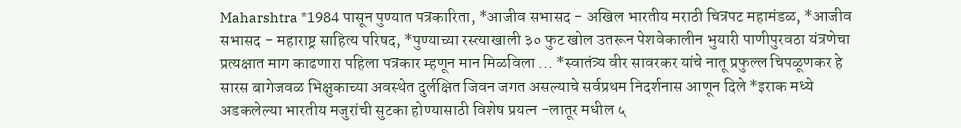Maharshtra *1984 पासून पुण्यात पत्रकारिता, *आजीव सभासद - अखिल भारतीय मराठी चित्रपट महामंडळ, *आजीव सभासद - महाराष्ट्र साहित्य परिषद, *पुण्याच्या रस्त्याखाली ३० फुट खोल उतरून पेशवेकालीन भुयारी पाणीपुरवठा यंत्रणेचा प्रत्यक्षात माग काढणारा पहिला पत्रकार म्हणून मान मिळविला ... *स्वातंत्र्य वीर सावरकर यांचे नातू प्रफुल्ल चिपळूणकर हे सारस बागेजवळ भिक्षुकाच्या अवस्थेत दुर्लक्षित जिवन जगत असल्याचे सर्वप्रथम निदर्शनास आणून दिले *इराक मध्ये अडकलेल्या भारतीय मजुरांची सुटका होण्यासाठी विशेष प्रयत्न -लातूर मधील ५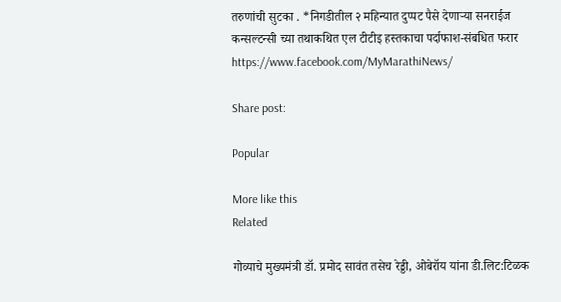तरुणांची सुटका . *निगडीतील २ महिन्यात दुप्पट पैसे देणाऱ्या सनराईज कन्सल्टन्सी च्या तथाकथित एल टीटीइ हस्तकाचा पर्दाफाश-संबधित फरार https://www.facebook.com/MyMarathiNews/

Share post:

Popular

More like this
Related

गोव्याचे मुख्यमंत्री डॉ. प्रमोद सावंत तसेच रेड्डी, ओबेरॉय यांना डी.लिट:टिळक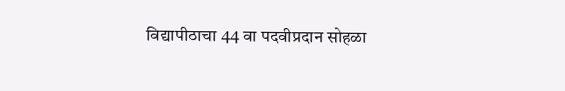विद्यापीठाचा 44 वा पदवीप्रदान सोहळा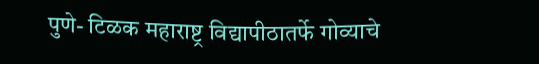पुणे- टिळक महाराष्ट्र विद्यापीठातर्फे गोव्याचे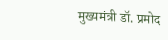मुख्यमंत्री डॉ. प्रमोद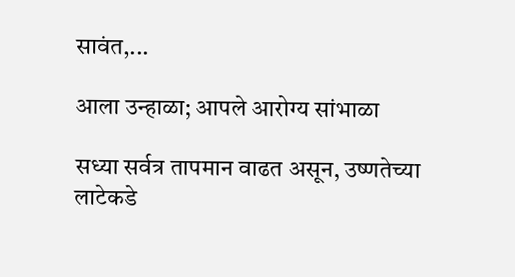सावंत,...

आला उन्हाळा; आपले आरोग्य सांभाळा

सध्या सर्वत्र तापमान वाढत असून, उष्णतेच्या लाटेकडे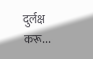दुर्लक्ष करू...